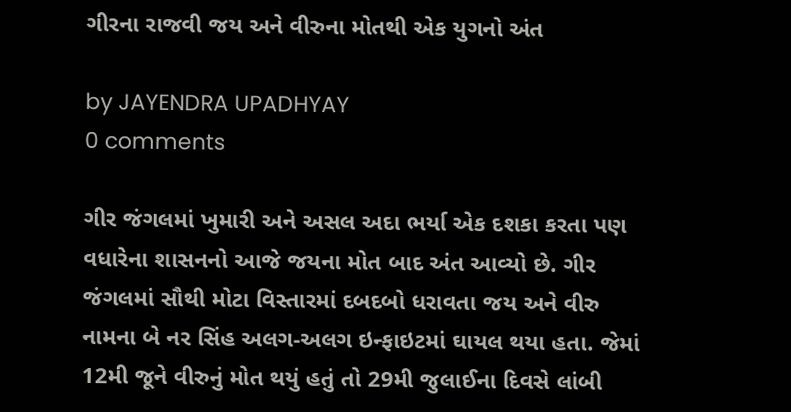ગીરના રાજવી જય અને વીરુના મોતથી એક યુગનો અંત

by JAYENDRA UPADHYAY
0 comments

ગીર જંગલમાં ખુમારી અને અસલ અદા ભર્યા એક દશકા કરતા પણ વધારેના શાસનનો આજે જયના મોત બાદ અંત આવ્યો છે. ગીર જંગલમાં સૌથી મોટા વિસ્તારમાં દબદબો ધરાવતા જય અને વીરુ નામના બે નર સિંહ અલગ-અલગ ઇન્ફાઇટમાં ઘાયલ થયા હતા. જેમાં 12મી જૂને વીરુનું મોત થયું હતું તો 29મી જુલાઈના દિવસે લાંબી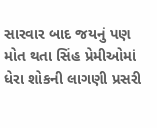સારવાર બાદ જયનું પણ મોત થતા સિંહ પ્રેમીઓમાં ધેરા શોકની લાગણી પ્રસરી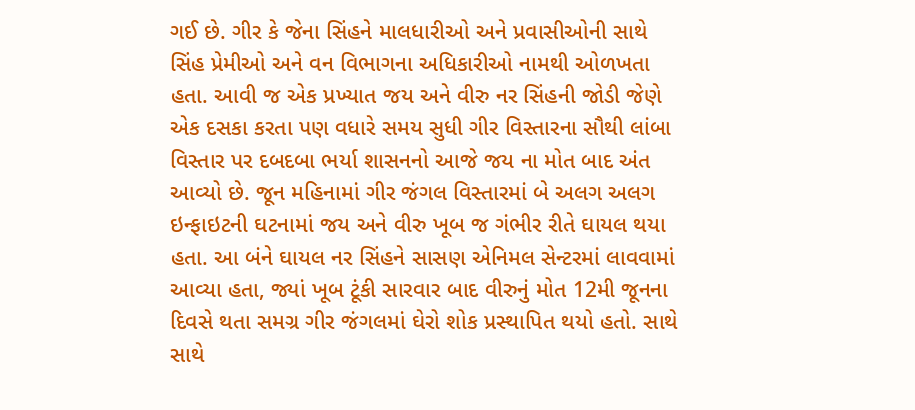ગઈ છે. ગીર કે જેના સિંહને માલધારીઓ અને પ્રવાસીઓની સાથે સિંહ પ્રેમીઓ અને વન વિભાગના અધિકારીઓ નામથી ઓળખતા હતા. આવી જ એક પ્રખ્યાત જય અને વીરુ નર સિંહની જોડી જેણે એક દસકા કરતા પણ વધારે સમય સુધી ગીર વિસ્તારના સૌથી લાંબા વિસ્તાર પર દબદબા ભર્યા શાસનનો આજે જય ના મોત બાદ અંત આવ્યો છે. જૂન મહિનામાં ગીર જંગલ વિસ્તારમાં બે અલગ અલગ ઇન્ફાઇટની ઘટનામાં જય અને વીરુ ખૂબ જ ગંભીર રીતે ઘાયલ થયા હતા. આ બંને ઘાયલ નર સિંહને સાસણ એનિમલ સેન્ટરમાં લાવવામાં આવ્યા હતા, જ્યાં ખૂબ ટૂંકી સારવાર બાદ વીરુનું મોત 12મી જૂનના દિવસે થતા સમગ્ર ગીર જંગલમાં ઘેરો શોક પ્રસ્થાપિત થયો હતો. સાથે સાથે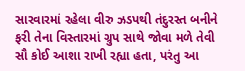સારવારમાં રહેલા વીરુ ઝડપથી તંદુરસ્ત બનીને ફરી તેના વિસ્તારમાં ગ્રુપ સાથે જોવા મળે તેવી સૌ કોઈ આશા રાખી રહ્યા હતા, પરંતુ આ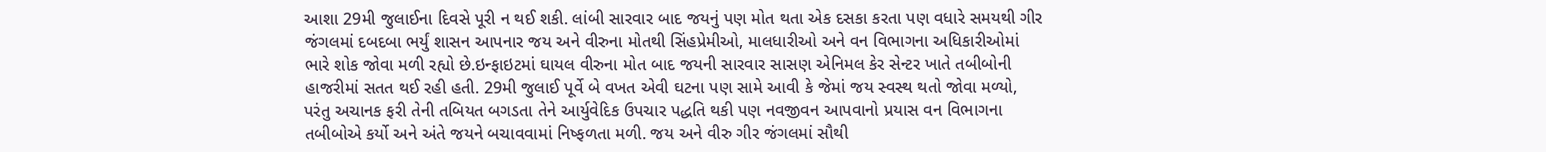આશા 29મી જુલાઈના દિવસે પૂરી ન થઈ શકી. લાંબી સારવાર બાદ જયનું પણ મોત થતા એક દસકા કરતા પણ વધારે સમયથી ગીર જંગલમાં દબદબા ભર્યું શાસન આપનાર જય અને વીરુના મોતથી સિંહપ્રેમીઓ, માલધારીઓ અને વન વિભાગના અધિકારીઓમાં ભારે શોક જોવા મળી રહ્યો છે.ઇન્ફાઇટમાં ઘાયલ વીરુના મોત બાદ જયની સારવાર સાસણ એનિમલ કેર સેન્ટર ખાતે તબીબોની હાજરીમાં સતત થઈ રહી હતી. 29મી જુલાઈ પૂર્વે બે વખત એવી ઘટના પણ સામે આવી કે જેમાં જય સ્વસ્થ થતો જોવા મળ્યો, પરંતુ અચાનક ફરી તેની તબિયત બગડતા તેને આર્યુવેદિક ઉપચાર પદ્ધતિ થકી પણ નવજીવન આપવાનો પ્રયાસ વન વિભાગના તબીબોએ કર્યો અને અંતે જયને બચાવવામાં નિષ્ફળતા મળી. જય અને વીરુ ગીર જંગલમાં સૌથી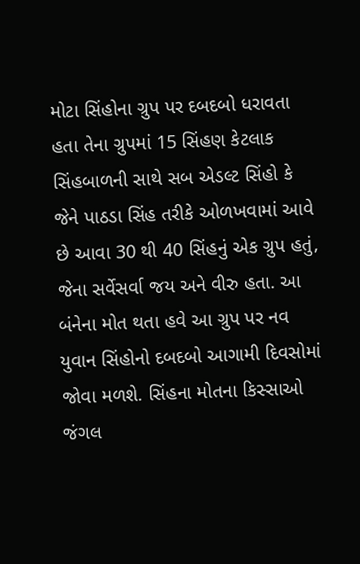મોટા સિંહોના ગ્રુપ પર દબદબો ધરાવતા હતા તેના ગ્રુપમાં 15 સિંહણ કેટલાક સિંહબાળની સાથે સબ એડલ્ટ સિંહો કે જેને પાઠડા સિંહ તરીકે ઓળખવામાં આવે છે આવા 30 થી 40 સિંહનું એક ગ્રુપ હતું, જેના સર્વેસર્વા જય અને વીરુ હતા. આ બંનેના મોત થતા હવે આ ગ્રુપ પર નવ યુવાન સિંહોનો દબદબો આગામી દિવસોમાં જોવા મળશે. સિંહના મોતના કિસ્સાઓ જંગલ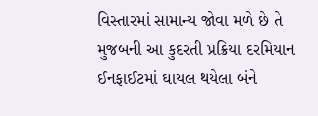વિસ્તારમાં સામાન્ય જોવા મળે છે તે મુજબની આ કુદરતી પ્રક્રિયા દરમિયાન ઈનફાઈટમાં ઘાયલ થયેલા બંને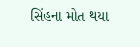સિંહના મોત થયા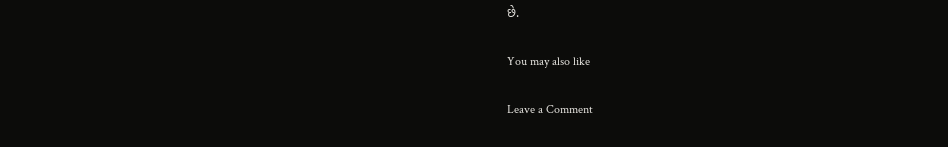છે.

You may also like

Leave a Comment